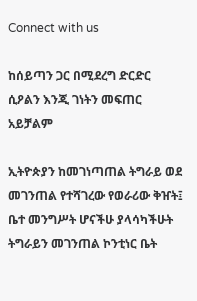Connect with us

ከሰይጣን ጋር በሚደረግ ድርድር ሲዖልን እንጂ ገነትን መፍጠር አይቻልም

ኢትዮጵያን ከመገነጣጠል ትግራይ ወደ መገንጠል የተሻገረው የወራሪው ቅዠት፤ ቤተ መንግሥት ሆናችሁ ያላሳካችሁት ትግራይን መገንጠል ኮንቲነር ቤት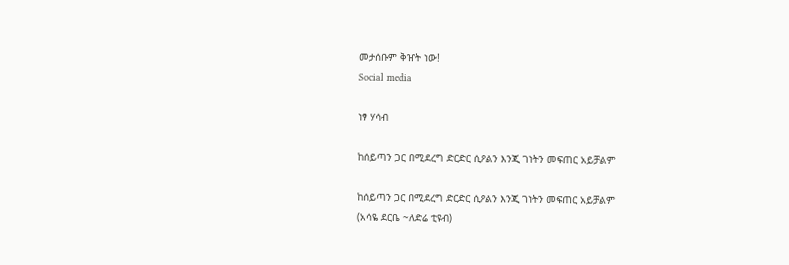መታሰቡም ቅዠት ነው!
Social media

ነፃ ሃሳብ

ከሰይጣን ጋር በሚደረግ ድርድር ሲዖልን እንጂ ገነትን መፍጠር አይቻልም

ከሰይጣን ጋር በሚደረግ ድርድር ሲዖልን እንጂ ገነትን መፍጠር አይቻልም
(አሳዬ ደርቤ ~ለድሬ ቲዩብ)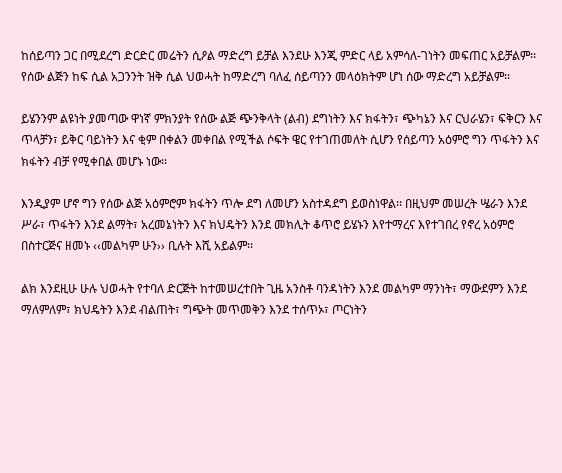ከሰይጣን ጋር በሚደረግ ድርድር መሬትን ሲዖል ማድረግ ይቻል እንደሁ እንጂ ምድር ላይ አምሳለ-ገነትን መፍጠር አይቻልም፡፡ የሰው ልጅን ከፍ ሲል አጋንንት ዝቅ ሲል ህወሓት ከማድረግ ባለፈ ሰይጣንን መላዕክትም ሆነ ሰው ማድረግ አይቻልም፡፡

ይሄንንም ልዩነት ያመጣው ዋነኛ ምክንያት የሰው ልጅ ጭንቅላት (ልብ) ደግነትን እና ክፋትን፣ ጭካኔን እና ርህራሄን፣ ፍቅርን እና ጥላቻን፣ ይቅር ባይነትን እና ቂም በቀልን መቀበል የሚችል ሶፍት ዌር የተገጠመለት ሲሆን የሰይጣን አዕምሮ ግን ጥፋትን እና ክፋትን ብቻ የሚቀበል መሆኑ ነው፡፡

እንዲያም ሆኖ ግን የሰው ልጅ አዕምሮም ክፋትን ጥሎ ደግ ለመሆን አስተዳደግ ይወስነዋል፡፡ በዚህም መሠረት ሤራን እንደ ሥራ፣ ጥፋትን እንደ ልማት፣ አረመኔነትን እና ክህዴትን እንደ መክሊት ቆጥሮ ይሄኑን እየተማረና እየተገበረ የኖረ አዕምሮ በስተርጅና ዘመኑ ‹‹መልካም ሁን›› ቢሉት እሺ አይልም፡፡

ልክ እንደዚሁ ሁሉ ህወሓት የተባለ ድርጅት ከተመሠረተበት ጊዜ አንስቶ ባንዳነትን እንደ መልካም ማንነት፣ ማውደምን እንደ ማለምለም፣ ክህዴትን እንደ ብልጠት፣ ግጭት መጥመቅን እንደ ተሰጥኦ፣ ጦርነትን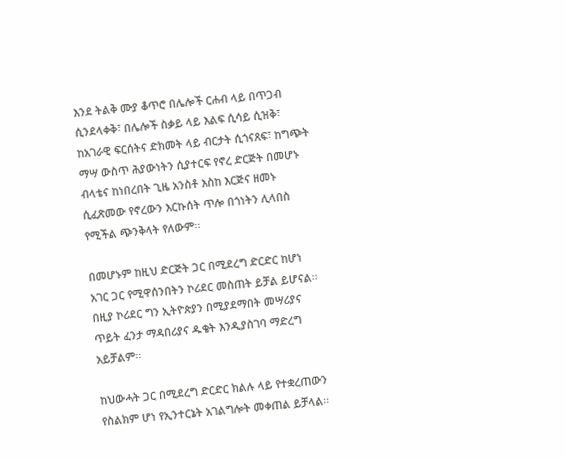እንደ ትልቅ ሙያ ቆጥሮ በሌሎች ርሐብ ላይ በጥጋብ ሲንደላቀቅ፣ በሌሎች ስቃይ ላይ እልፍ ሲሳይ ሲዝቅ፣ ከአገራዊ ፍርሰትና ድክመት ላይ ብርታት ሲጎናጸፍ፣ ከግጭት ማሣ ውስጥ ሕያውነትን ሲያተርፍ የኖረ ድርጅት በመሆኑ ብላቴና ከነበረበት ጊዜ አንስቶ እስከ እርጅና ዘመኑ ሲፈጽመው የኖረውን እርኩሰት ጥሎ በጎነትን ሊላበስ የሚችል ጭንቅላት የለውም፡፡

በመሆኑም ከዚህ ድርጅት ጋር በሚደረግ ድርድር ከሆነ አገር ጋር የሚዋሰንበትን ኮሪደር መስጠት ይቻል ይሆናል፡፡ በዚያ ኮሪደር ግን ኢትዮጵያን በሚያደማበት መሣሪያና ጥይት ፈንታ ማዳበሪያና ዱቄት እንዲያስገባ ማድረግ አይቻልም፡፡

ከህውሓት ጋር በሚደረግ ድርድር ክልሉ ላይ የተቋረጠውን የስልክም ሆነ የኢንተርኔት አገልግሎት መቀጠል ይቻላል፡፡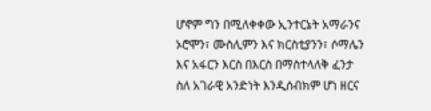ሆኖም ግን በሚለቀቀው ኢንተርኔት አማራንና ኦሮሞን፣ ሙስሊምን እና ክርስቲያንን፣ ሶማሌን እና አፋርን እርስ በእርስ በማስተላለቅ ፈንታ ስለ አገራዊ አንድነት እንዲሰብክም ሆነ ዘርና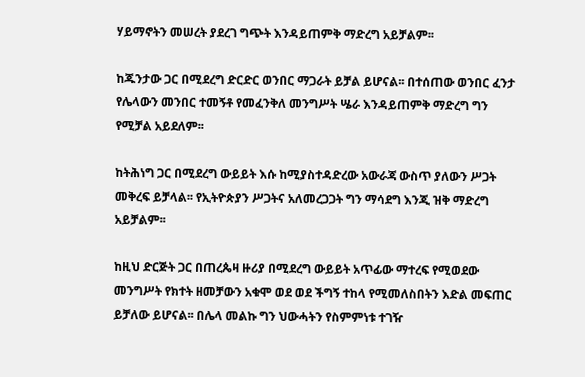ሃይማኖትን መሠረት ያደረገ ግጭት እንዳይጠምቅ ማድረግ አይቻልም፡፡

ከጁንታው ጋር በሚደረግ ድርድር ወንበር ማጋራት ይቻል ይሆናል፡፡ በተሰጠው ወንበር ፈንታ የሌላውን መንበር ተመኝቶ የመፈንቅለ መንግሥት ሤራ እንዳይጠምቅ ማድረግ ግን የሚቻል አይደለም፡፡

ከትሕነግ ጋር በሚደረግ ውይይት እሱ ከሚያስተዳድረው አውራጃ ውስጥ ያለውን ሥጋት መቅረፍ ይቻላል፡፡ የኢትዮጵያን ሥጋትና አለመረጋጋት ግን ማሳደግ እንጂ ዝቅ ማድረግ አይቻልም፡፡

ከዚህ ድርጅት ጋር በጠረጴዛ ዙሪያ በሚደረግ ውይይት አጥፊው ማተረፍ የሚወደው መንግሥት የክተት ዘመቻውን አቁሞ ወደ ወደ ችግኝ ተከላ የሚመለስበትን እድል መፍጠር ይቻለው ይሆናል፡፡ በሌላ መልኩ ግን ህውሓትን የስምምነቱ ተገዥ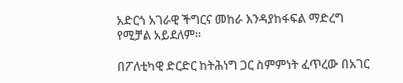አድርጎ አገራዊ ችግርና መከራ እንዳያከፋፍል ማድረግ የሚቻል አይደለም፡፡

በፖለቲካዊ ድርድር ከትሕነግ ጋር ስምምነት ፈጥረው በአገር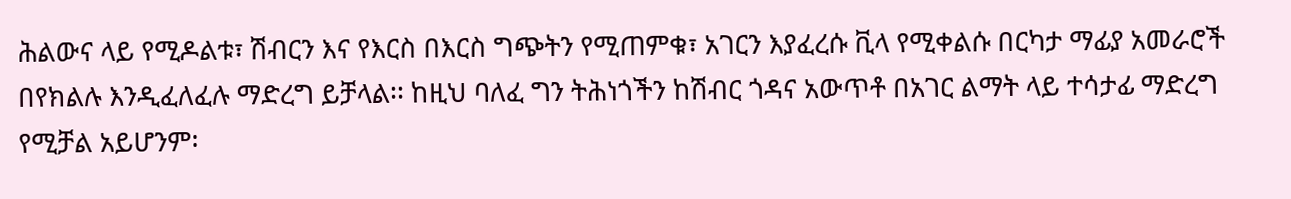ሕልውና ላይ የሚዶልቱ፣ ሽብርን እና የእርስ በእርስ ግጭትን የሚጠምቁ፣ አገርን እያፈረሱ ቪላ የሚቀልሱ በርካታ ማፊያ አመራሮች በየክልሉ እንዲፈለፈሉ ማድረግ ይቻላል፡፡ ከዚህ ባለፈ ግን ትሕነጎችን ከሽብር ጎዳና አውጥቶ በአገር ልማት ላይ ተሳታፊ ማድረግ የሚቻል አይሆንም፡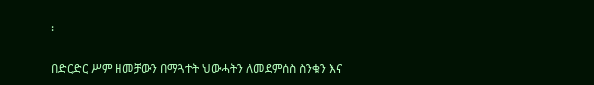፡

በድርድር ሥም ዘመቻውን በማጓተት ህውሓትን ለመደምሰስ ስንቁን እና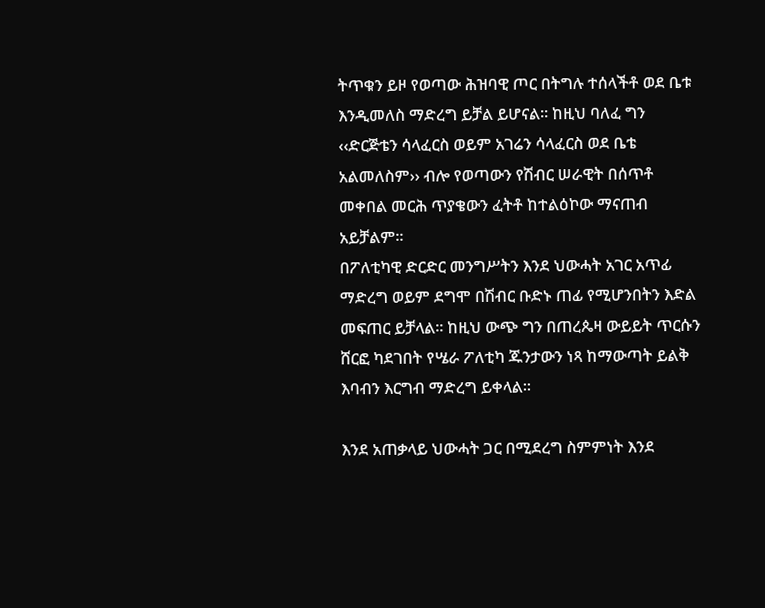ትጥቁን ይዞ የወጣው ሕዝባዊ ጦር በትግሉ ተሰላችቶ ወደ ቤቱ እንዲመለስ ማድረግ ይቻል ይሆናል፡፡ ከዚህ ባለፈ ግን ‹‹ድርጅቴን ሳላፈርስ ወይም አገሬን ሳላፈርስ ወደ ቤቴ አልመለስም›› ብሎ የወጣውን የሽብር ሠራዊት በሰጥቶ መቀበል መርሕ ጥያቄውን ፈትቶ ከተልዕኮው ማናጠብ አይቻልም፡፡
በፖለቲካዊ ድርድር መንግሥትን እንደ ህውሓት አገር አጥፊ ማድረግ ወይም ደግሞ በሽብር ቡድኑ ጠፊ የሚሆንበትን እድል መፍጠር ይቻላል፡፡ ከዚህ ውጭ ግን በጠረጴዛ ውይይት ጥርሱን ሸርፎ ካደገበት የሤራ ፖለቲካ ጁንታውን ነጻ ከማውጣት ይልቅ እባብን እርግብ ማድረግ ይቀላል፡፡

እንደ አጠቃላይ ህውሓት ጋር በሚደረግ ስምምነት እንደ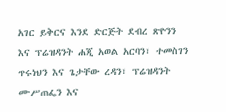አገር ይቅርና እንደ ድርጅት ደብረ ጽዮንን እና ፕሬዝዳንት ሐጂ አወል አርባን፣ ተመስገን ጥሩነህን እና ጌታቸው ረዳን፣ ፕሬዝዳንት ሙሥጠፌን እና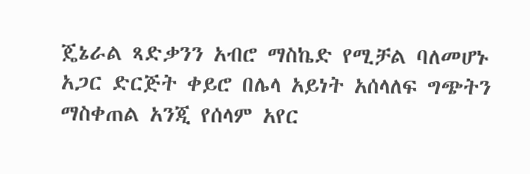ጄኔራል ጻድቃንን አብሮ ማስኬድ የሚቻል ባለመሆኑ አጋር ድርጅት ቀይሮ በሌላ አይነት አሰላለፍ ግጭትን ማስቀጠል አንጂ የሰላም አየር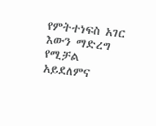የምትተነፍስ አገር እውን ማድረግ የሚቻል አይደለምና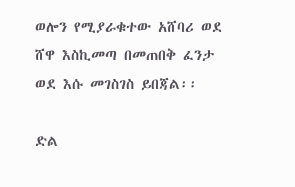ወሎን የሚያራቁተው አሸባሪ ወደ ሸዋ እስኪመጣ በመጠበቅ ፈንታ ወደ እሱ መገስገስ ይበጃል፡፡

ድል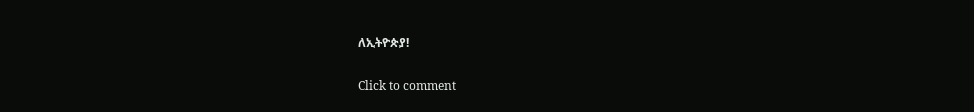ለኢትዮጵያ!

Click to comment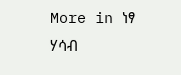More in ነፃ ሃሳብ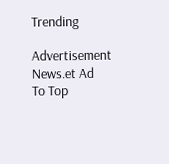Trending

Advertisement News.et Ad
To Top